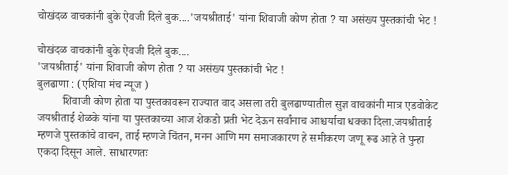चोखंदळ वाचकांनी बुके ऐवजी दिले बुक....'जयश्रीताई' यांना शिवाजी कोण होता ? या असंख्य पुस्तकांची भेट !

चोखंदळ वाचकांनी बुके ऐवजी दिले बुक....
'जयश्रीताई' यांना शिवाजी कोण होता ? या असंख्य पुस्तकांची भेट !
बुलढाणा : (एशिया मंच न्यूज )
         शिवाजी कोण होता या पुस्तकावरून राज्यात वाद असला तरी बुलढाण्यातील सुज्ञ वाचकांनी मात्र एडवोकेट जयश्रीताई शेळके यांना या पुस्तकाच्या आज शेकडो प्रती भेट देऊन सर्वांनाच आश्चर्याचा धक्का दिला.जयश्रीताई म्हणजे पुस्तकांचे वाचन, ताई म्हणजे चिंतन, मनन आणि मग समाजकारण हे समीकरण जणू रूढ आहे ते पुन्हा एकदा दिसून आले. साधारणतः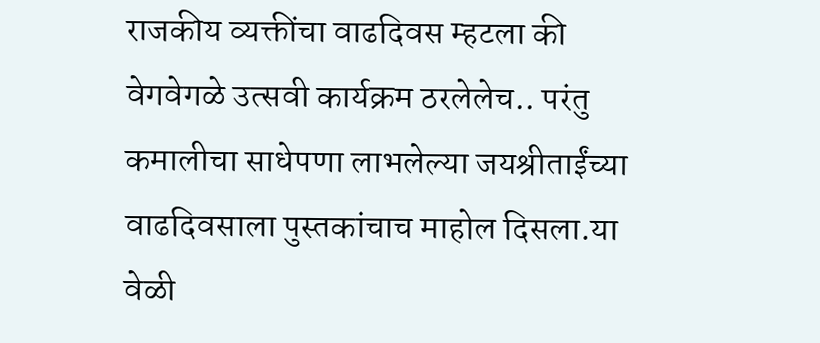राजकीय व्यक्तींचा वाढदिवस म्हटला की वेगवेगळे उत्सवी कार्यक्रम ठरलेलेच.. परंतु कमालीचा साधेपणा लाभलेल्या जयश्रीताईंच्या वाढदिवसाला पुस्तकांचाच माहोल दिसला.या वेळी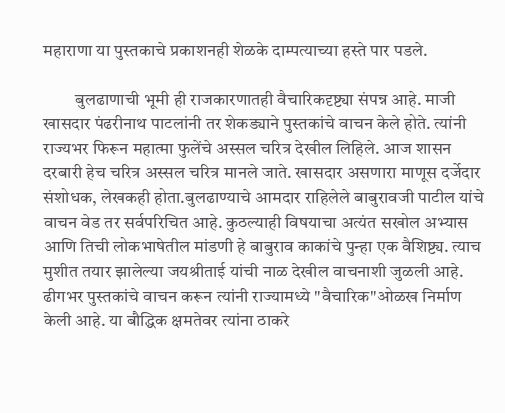महाराणा या पुस्तकाचे प्रकाशनही शेळके दाम्पत्याच्या हस्ते पार पडले.

         बुलढाणाची भूमी ही राजकारणातही वैचारिकदृष्ट्या संपन्न आहे. माजी खासदार पंढरीनाथ पाटलांनी तर शेकड्याने पुस्तकांचे वाचन केले होते. त्यांनी राज्यभर फिरून महात्मा फुलेंचे अस्सल चरित्र देखील लिहिले. आज शासन दरबारी हेच चरित्र अस्सल चरित्र मानले जाते. खासदार असणारा माणूस दर्जेदार संशोधक, लेखकही होता.बुलढाण्याचे आमदार राहिलेले बाबुरावजी पाटील यांचे वाचन वेड तर सर्वपरिचित आहे. कुठल्याही विषयाचा अत्यंत सखोल अभ्यास आणि तिची लोकभाषेतील मांडणी हे बाबुराव काकांचे पुन्हा एक वैशिष्ट्य. त्याच मुशीत तयार झालेल्या जयश्रीताई यांची नाळ देखील वाचनाशी जुळली आहे. ढीगभर पुस्तकांचे वाचन करून त्यांनी राज्यामध्ये "वैचारिक"ओळख निर्माण केली आहे. या बौद्धिक क्षमतेवर त्यांना ठाकरे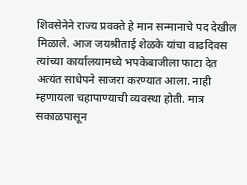शिवसेनेने राज्य प्रवक्ते हे मान सन्मानाचे पद देखील मिळाले. आज जयश्रीताई शेळके यांचा वाढदिवस त्यांच्या कार्यालयामध्ये भपकेबाजीला फाटा देत अत्यंत साधेपने साजरा करण्यात आला. नाही म्हणायला चहापाण्याची व्यवस्था होती. मात्र सकाळपासून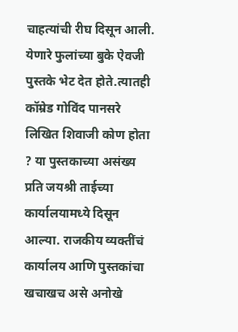चाहत्यांची रीघ दिसून आली. येणारे फुलांच्या बुके ऐवजी पुस्तके भेट देत होते.त्यातही कॉम्रेड गोविंद पानसरे लिखित शिवाजी कोण होता ? या पुस्तकाच्या असंख्य प्रति जयश्री ताईच्या कार्यालयामध्ये दिसून आल्या. राजकीय व्यक्तींचं कार्यालय आणि पुस्तकांचा खचाखच असे अनोखे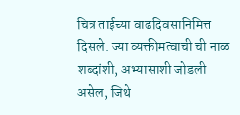चित्र ताईच्या वाढदिवसानिमित्त दिसले. ज्या व्यक्तीमत्वाची ची नाळ शब्दांशी, अभ्यासाशी जोडली असेल, जिथे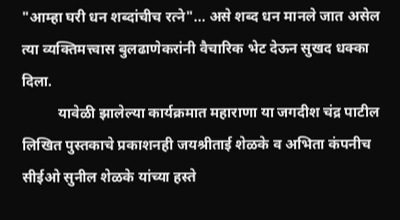"आम्हा घरी धन शब्दांचीच रत्ने"... असे शब्द धन मानले जात असेल त्या व्यक्तिमत्त्वास बुलढाणेकरांनी वैचारिक भेट देऊन सुखद धक्का दिला.
          यावेळी झालेल्या कार्यक्रमात महाराणा या जगदीश चंद्र पाटील लिखित पुस्तकाचे प्रकाशनही जयश्रीताई शेळके व अभिता कंपनीच सीईओ सुनील शेळके यांच्या हस्ते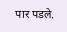पार पडले.